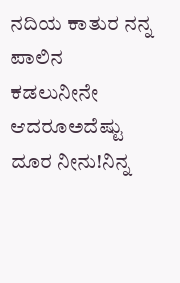ನದಿಯ ಕಾತುರ ನನ್ನ ಪಾಲಿನ ಕಡಲುನೀನೇ ಆದರೂಅದೆಷ್ಟು ದೂರ ನೀನು!ನಿನ್ನ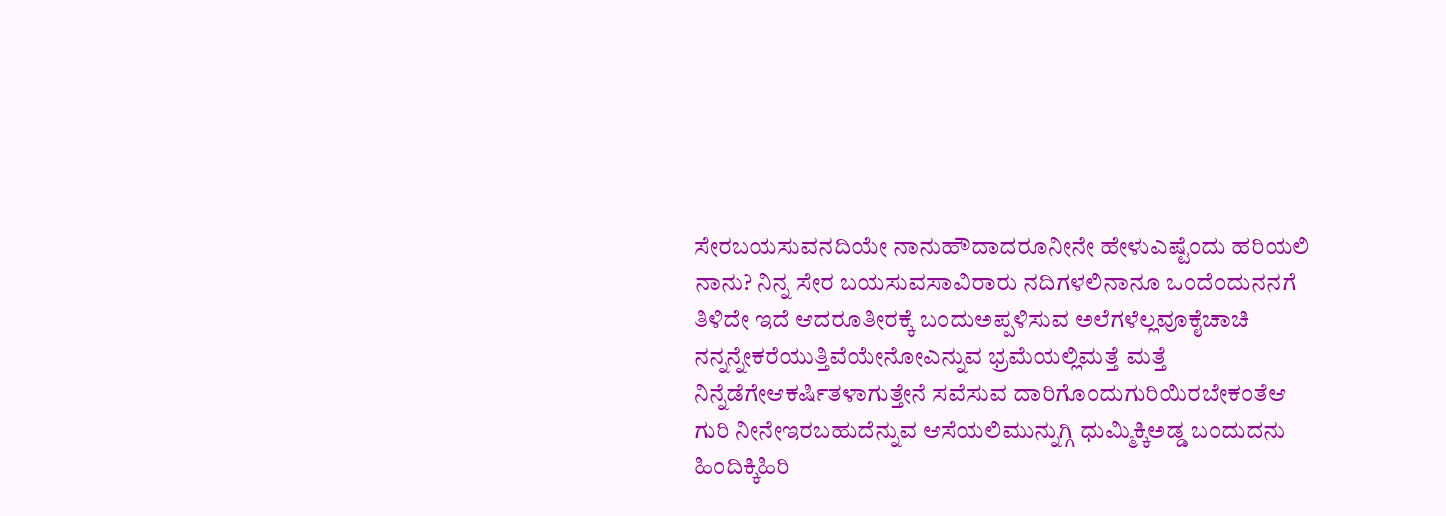ಸೇರಬಯಸುವನದಿಯೇ ನಾನುಹೌದಾದರೂನೀನೇ ಹೇಳುಎಷ್ಟೆಂದು ಹರಿಯಲಿ ನಾನು? ನಿನ್ನ ಸೇರ ಬಯಸುವಸಾವಿರಾರು ನದಿಗಳಲಿನಾನೂ ಒಂದೆಂದುನನಗೆ ತಿಳಿದೇ ಇದೆ ಆದರೂತೀರಕ್ಕೆ ಬಂದುಅಪ್ಪಳಿಸುವ ಅಲೆಗಳೆಲ್ಲವೂಕೈಚಾಚಿ ನನ್ನನ್ನೇಕರೆಯುತ್ತಿವೆಯೇನೋಎನ್ನುವ ಭ್ರಮೆಯಲ್ಲಿಮತ್ತೆ ಮತ್ತೆ ನಿನ್ನೆಡೆಗೇಆಕರ್ಷಿತಳಾಗುತ್ತೇನೆ ಸವೆಸುವ ದಾರಿಗೊಂದುಗುರಿಯಿರಬೇಕಂತೆಆ ಗುರಿ ನೀನೇಇರಬಹುದೆನ್ನುವ ಆಸೆಯಲಿಮುನ್ನುಗ್ಗಿ ಧುಮ್ಮಿಕ್ಕಿಅಡ್ಡ ಬಂದುದನು ಹಿಂದಿಕ್ಕಿಹಿರಿ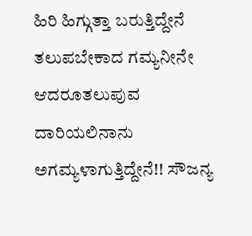ಹಿರಿ ಹಿಗ್ಗುತ್ತಾ ಬರುತ್ತಿದ್ದೇನೆ ತಲುಪಬೇಕಾದ ಗಮ್ಯನೀನೇ ಆದರೂತಲುಪುವ ದಾರಿಯಲಿನಾನು ಅಗಮ್ಯಳಾಗುತ್ತಿದ್ದೇನೆ!! ಸೌಜನ್ಯ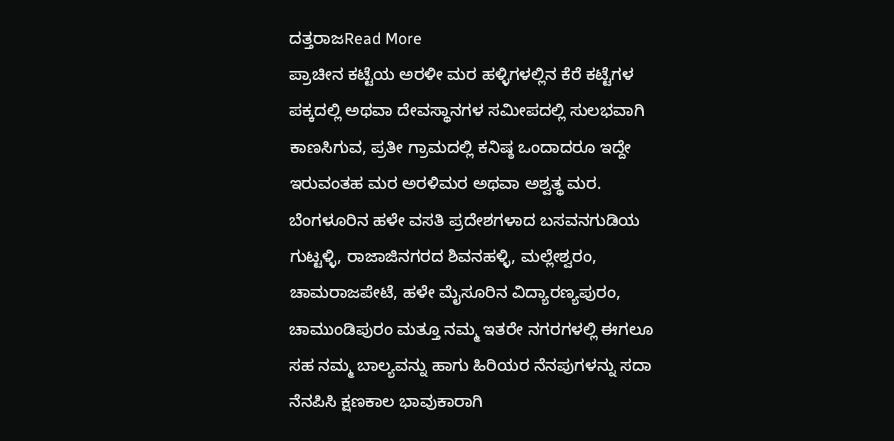ದತ್ತರಾಜRead More
ಪ್ರಾಚೀನ ಕಟ್ಟೆಯ ಅರಳೀ ಮರ ಹಳ್ಳಿಗಳಲ್ಲಿನ ಕೆರೆ ಕಟ್ಟೆಗಳ ಪಕ್ಕದಲ್ಲಿ ಅಥವಾ ದೇವಸ್ಥಾನಗಳ ಸಮೀಪದಲ್ಲಿ ಸುಲಭವಾಗಿ ಕಾಣಸಿಗುವ, ಪ್ರತೀ ಗ್ರಾಮದಲ್ಲಿ ಕನಿಷ್ಠ ಒಂದಾದರೂ ಇದ್ದೇ ಇರುವಂತಹ ಮರ ಅರಳಿಮರ ಅಥವಾ ಅಶ್ವತ್ಥ ಮರ. ಬೆಂಗಳೂರಿನ ಹಳೇ ವಸತಿ ಪ್ರದೇಶಗಳಾದ ಬಸವನಗುಡಿಯ ಗುಟ್ಟಳ್ಳಿ, ರಾಜಾಜಿನಗರದ ಶಿವನಹಳ್ಳಿ, ಮಲ್ಲೇಶ್ವರಂ, ಚಾಮರಾಜಪೇಟೆ, ಹಳೇ ಮೈಸೂರಿನ ವಿದ್ಯಾರಣ್ಯಪುರಂ, ಚಾಮುಂಡಿಪುರಂ ಮತ್ತೂ ನಮ್ಮ ಇತರೇ ನಗರಗಳಲ್ಲಿ ಈಗಲೂ ಸಹ ನಮ್ಮ ಬಾಲ್ಯವನ್ನು ಹಾಗು ಹಿರಿಯರ ನೆನಪುಗಳನ್ನು ಸದಾ ನೆನಪಿಸಿ ಕ್ಷಣಕಾಲ ಭಾವುಕಾರಾಗಿ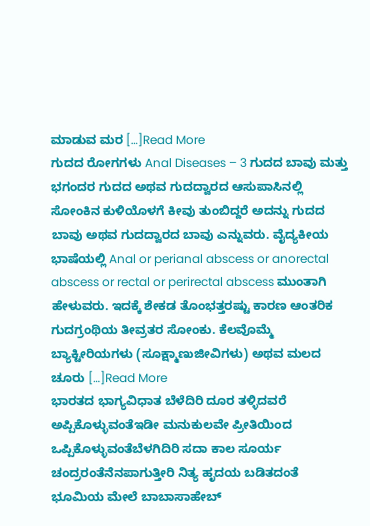ಮಾಡುವ ಮರ […]Read More
ಗುದದ ರೋಗಗಳು Anal Diseases – 3 ಗುದದ ಬಾವು ಮತ್ತು ಭಗಂದರ ಗುದದ ಅಥವ ಗುದದ್ವಾರದ ಆಸುಪಾಸಿನಲ್ಲಿ ಸೋಂಕಿನ ಕುಳಿಯೊಳಗೆ ಕೀವು ತುಂಬಿದ್ದರೆ ಅದನ್ನು ಗುದದ ಬಾವು ಅಥವ ಗುದದ್ವಾರದ ಬಾವು ಎನ್ನುವರು. ವೈದ್ಯಕೀಯ ಭಾಷೆಯಲ್ಲಿ Anal or perianal abscess or anorectal abscess or rectal or perirectal abscess ಮುಂತಾಗಿ ಹೇಳುವರು. ಇದಕ್ಕೆ ಶೇಕಡ ತೊಂಭತ್ತರಷ್ಟು ಕಾರಣ ಆಂತರಿಕ ಗುದಗ್ರಂಥಿಯ ತೀವ್ರತರ ಸೋಂಕು. ಕೆಲವೊಮ್ಮೆ ಬ್ಯಾಕ್ಟೀರಿಯಗಳು (ಸೂಕ್ಷ್ಮಾಣುಜೀವಿಗಳು) ಅಥವ ಮಲದ ಚೂರು […]Read More
ಭಾರತದ ಭಾಗ್ಯವಿಧಾತ ಬೆಳೆದಿರಿ ದೂರ ತಳ್ಳಿದವರೆ ಅಪ್ಪಿಕೊಳ್ಳುವಂತೆಇಡೀ ಮನುಕುಲವೇ ಪ್ರೀತಿಯಿಂದ ಒಪ್ಪಿಕೊಳ್ಳುವಂತೆಬೆಳಗಿದಿರಿ ಸದಾ ಕಾಲ ಸೂರ್ಯ ಚಂದ್ರರಂತೆನೆನಪಾಗುತ್ತೀರಿ ನಿತ್ಯ ಹೃದಯ ಬಡಿತದಂತೆ ಭೂಮಿಯ ಮೇಲೆ ಬಾಬಾಸಾಹೇಬ್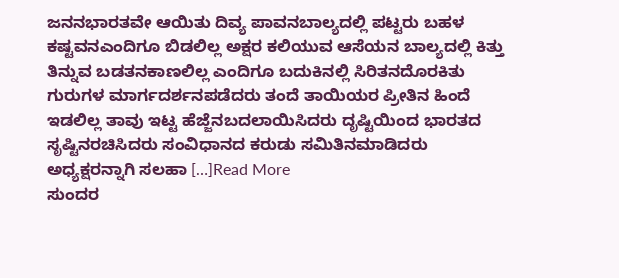ಜನನಭಾರತವೇ ಆಯಿತು ದಿವ್ಯ ಪಾವನಬಾಲ್ಯದಲ್ಲಿ ಪಟ್ಟರು ಬಹಳ ಕಷ್ಟವನಎಂದಿಗೂ ಬಿಡಲಿಲ್ಲ ಅಕ್ಷರ ಕಲಿಯುವ ಆಸೆಯನ ಬಾಲ್ಯದಲ್ಲಿ ಕಿತ್ತು ತಿನ್ನುವ ಬಡತನಕಾಣಲಿಲ್ಲ ಎಂದಿಗೂ ಬದುಕಿನಲ್ಲಿ ಸಿರಿತನದೊರಕಿತು ಗುರುಗಳ ಮಾರ್ಗದರ್ಶನಪಡೆದರು ತಂದೆ ತಾಯಿಯರ ಪ್ರೀತಿನ ಹಿಂದೆ ಇಡಲಿಲ್ಲ ತಾವು ಇಟ್ಟ ಹೆಜ್ಜೆನಬದಲಾಯಿಸಿದರು ದೃಷ್ಟಿಯಿಂದ ಭಾರತದ ಸೃಷ್ಟಿನರಚಿಸಿದರು ಸಂವಿಧಾನದ ಕರುಡು ಸಮಿತಿನಮಾಡಿದರು ಅಧ್ಯಕ್ಷರನ್ನಾಗಿ ಸಲಹಾ […]Read More
ಸುಂದರ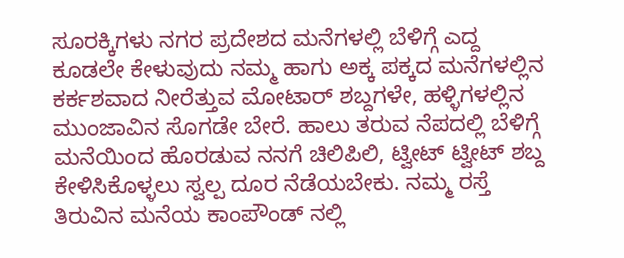ಸೂರಕ್ಕಿಗಳು ನಗರ ಪ್ರದೇಶದ ಮನೆಗಳಲ್ಲಿ ಬೆಳಿಗ್ಗೆ ಎದ್ದ ಕೂಡಲೇ ಕೇಳುವುದು ನಮ್ಮ ಹಾಗು ಅಕ್ಕ ಪಕ್ಕದ ಮನೆಗಳಲ್ಲಿನ ಕರ್ಕಶವಾದ ನೀರೆತ್ತುವ ಮೋಟಾರ್ ಶಬ್ದಗಳೇ, ಹಳ್ಳಿಗಳಲ್ಲಿನ ಮುಂಜಾವಿನ ಸೊಗಡೇ ಬೇರೆ. ಹಾಲು ತರುವ ನೆಪದಲ್ಲಿ ಬೆಳಿಗ್ಗೆ ಮನೆಯಿಂದ ಹೊರಡುವ ನನಗೆ ಚಿಲಿಪಿಲಿ, ಟ್ವೀಟ್ ಟ್ವೀಟ್ ಶಬ್ದ ಕೇಳಿಸಿಕೊಳ್ಳಲು ಸ್ವಲ್ಪ ದೂರ ನೆಡೆಯಬೇಕು. ನಮ್ಮ ರಸ್ತೆ ತಿರುವಿನ ಮನೆಯ ಕಾಂಪೌಂಡ್ ನಲ್ಲಿ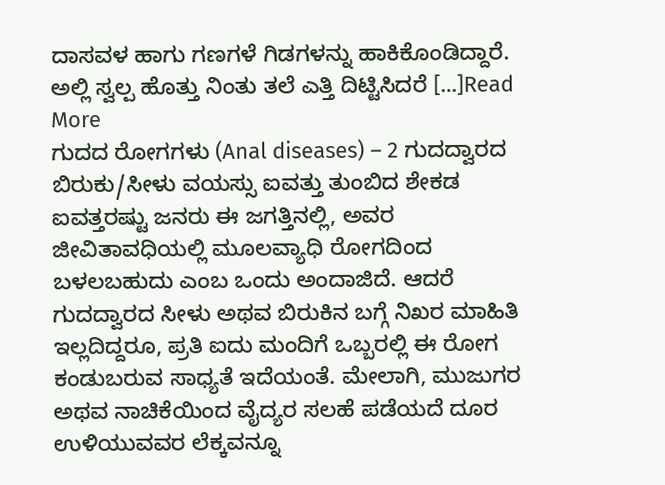ದಾಸವಳ ಹಾಗು ಗಣಗಳೆ ಗಿಡಗಳನ್ನು ಹಾಕಿಕೊಂಡಿದ್ದಾರೆ. ಅಲ್ಲಿ ಸ್ವಲ್ಪ ಹೊತ್ತು ನಿಂತು ತಲೆ ಎತ್ತಿ ದಿಟ್ಟಿಸಿದರೆ […]Read More
ಗುದದ ರೋಗಗಳು (Anal diseases) – 2 ಗುದದ್ವಾರದ ಬಿರುಕು/ಸೀಳು ವಯಸ್ಸು ಐವತ್ತು ತುಂಬಿದ ಶೇಕಡ ಐವತ್ತರಷ್ಟು ಜನರು ಈ ಜಗತ್ತಿನಲ್ಲಿ, ಅವರ ಜೀವಿತಾವಧಿಯಲ್ಲಿ ಮೂಲವ್ಯಾಧಿ ರೋಗದಿಂದ ಬಳಲಬಹುದು ಎಂಬ ಒಂದು ಅಂದಾಜಿದೆ. ಆದರೆ ಗುದದ್ವಾರದ ಸೀಳು ಅಥವ ಬಿರುಕಿನ ಬಗ್ಗೆ ನಿಖರ ಮಾಹಿತಿ ಇಲ್ಲದಿದ್ದರೂ, ಪ್ರತಿ ಐದು ಮಂದಿಗೆ ಒಬ್ಬರಲ್ಲಿ ಈ ರೋಗ ಕಂಡುಬರುವ ಸಾಧ್ಯತೆ ಇದೆಯಂತೆ. ಮೇಲಾಗಿ, ಮುಜುಗರ ಅಥವ ನಾಚಿಕೆಯಿಂದ ವೈದ್ಯರ ಸಲಹೆ ಪಡೆಯದೆ ದೂರ ಉಳಿಯುವವರ ಲೆಕ್ಕವನ್ನೂ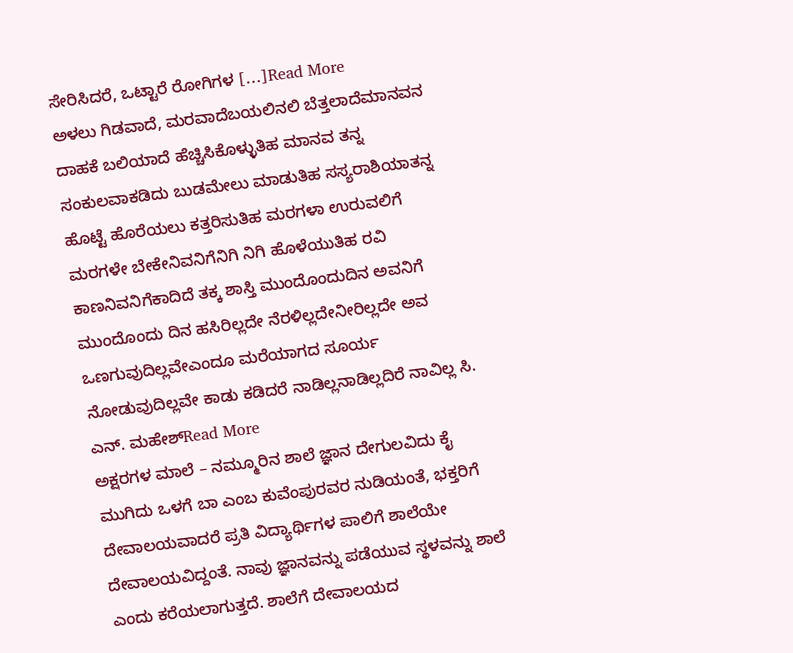ಸೇರಿಸಿದರೆ, ಒಟ್ಟಾರೆ ರೋಗಿಗಳ […]Read More
ಅಳಲು ಗಿಡವಾದೆ, ಮರವಾದೆಬಯಲಿನಲಿ ಬೆತ್ತಲಾದೆಮಾನವನ ದಾಹಕೆ ಬಲಿಯಾದೆ ಹೆಚ್ಚಿಸಿಕೊಳ್ಳುತಿಹ ಮಾನವ ತನ್ನ ಸಂಕುಲವಾಕಡಿದು ಬುಡಮೇಲು ಮಾಡುತಿಹ ಸಸ್ಯರಾಶಿಯಾತನ್ನ ಹೊಟ್ಟೆ ಹೊರೆಯಲು ಕತ್ತರಿಸುತಿಹ ಮರಗಳಾ ಉರುವಲಿಗೆ ಮರಗಳೇ ಬೇಕೇನಿವನಿಗೆನಿಗಿ ನಿಗಿ ಹೊಳೆಯುತಿಹ ರವಿ ಕಾಣನಿವನಿಗೆಕಾದಿದೆ ತಕ್ಕ ಶಾಸ್ತಿ ಮುಂದೊಂದುದಿನ ಅವನಿಗೆ ಮುಂದೊಂದು ದಿನ ಹಸಿರಿಲ್ಲದೇ ನೆರಳಿಲ್ಲದೇನೀರಿಲ್ಲದೇ ಅವ ಒಣಗುವುದಿಲ್ಲವೇಎಂದೂ ಮರೆಯಾಗದ ಸೂರ್ಯ ನೋಡುವುದಿಲ್ಲವೇ ಕಾಡು ಕಡಿದರೆ ನಾಡಿಲ್ಲನಾಡಿಲ್ಲದಿರೆ ನಾವಿಲ್ಲ ಸಿ. ಎನ್. ಮಹೇಶ್Read More
ಅಕ್ಷರಗಳ ಮಾಲೆ – ನಮ್ಮೂರಿನ ಶಾಲೆ ಜ್ಞಾನ ದೇಗುಲವಿದು ಕೈ ಮುಗಿದು ಒಳಗೆ ಬಾ ಎಂಬ ಕುವೆಂಪುರವರ ನುಡಿಯಂತೆ, ಭಕ್ತರಿಗೆ ದೇವಾಲಯವಾದರೆ ಪ್ರತಿ ವಿದ್ಯಾರ್ಥಿಗಳ ಪಾಲಿಗೆ ಶಾಲೆಯೇ ದೇವಾಲಯವಿದ್ದಂತೆ. ನಾವು ಜ್ಞಾನವನ್ನು ಪಡೆಯುವ ಸ್ಥಳವನ್ನು ಶಾಲೆ ಎಂದು ಕರೆಯಲಾಗುತ್ತದೆ. ಶಾಲೆಗೆ ದೇವಾಲಯದ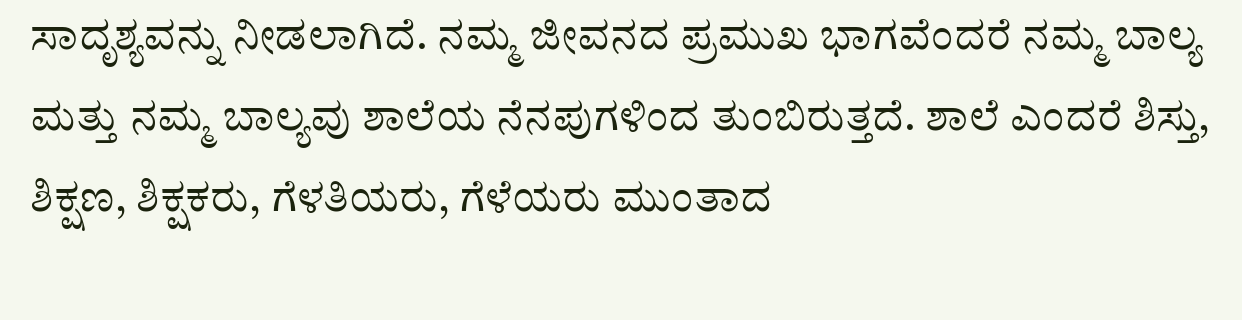ಸಾದೃಶ್ಯವನ್ನು ನೀಡಲಾಗಿದೆ. ನಮ್ಮ ಜೀವನದ ಪ್ರಮುಖ ಭಾಗವೆಂದರೆ ನಮ್ಮ ಬಾಲ್ಯ ಮತ್ತು ನಮ್ಮ ಬಾಲ್ಯವು ಶಾಲೆಯ ನೆನಪುಗಳಿಂದ ತುಂಬಿರುತ್ತದೆ. ಶಾಲೆ ಎಂದರೆ ಶಿಸ್ತು, ಶಿಕ್ಷಣ, ಶಿಕ್ಷಕರು, ಗೆಳತಿಯರು, ಗೆಳೆಯರು ಮುಂತಾದ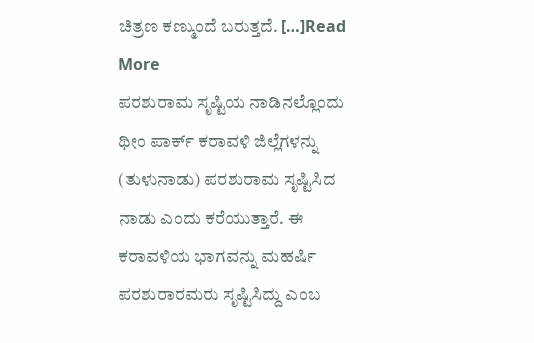ಚಿತ್ರಣ ಕಣ್ಮುಂದೆ ಬರುತ್ತದೆ. […]Read More
ಪರಶುರಾಮ ಸೃಷ್ಟಿಯ ನಾಡಿನಲ್ಲೊಂದು ಥೀಂ ಪಾರ್ಕ್ ಕರಾವಳಿ ಜಿಲ್ಲೆಗಳನ್ನು (ತುಳುನಾಡು) ಪರಶುರಾಮ ಸೃಷ್ಟಿಸಿದ ನಾಡು ಎಂದು ಕರೆಯುತ್ತಾರೆ. ಈ ಕರಾವಳಿಯ ಭಾಗವನ್ನು ಮಹರ್ಷಿ ಪರಶುರಾರಮರು ಸೃಷ್ಟಿಸಿದ್ದು ಎಂಬ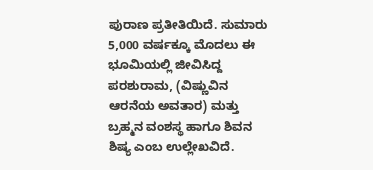ಪುರಾಣ ಪ್ರತೀತಿಯಿದೆ. ಸುಮಾರು 5,000 ವರ್ಷಕ್ಕೂ ಮೊದಲು ಈ ಭೂಮಿಯಲ್ಲಿ ಜೀವಿಸಿದ್ದ ಪರಶುರಾಮ, (ವಿಷ್ಣುವಿನ ಆರನೆಯ ಅವತಾರ) ಮತ್ತು ಬ್ರಹ್ಮನ ವಂಶಸ್ಥ ಹಾಗೂ ಶಿವನ ಶಿಷ್ಯ ಎಂಬ ಉಲ್ಲೇಖವಿದೆ.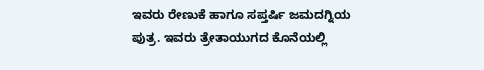ಇವರು ರೇಣುಕೆ ಹಾಗೂ ಸಪ್ತರ್ಷಿ ಜಮದಗ್ನಿಯ ಪುತ್ರ. ಇವರು ತ್ರೇತಾಯುಗದ ಕೊನೆಯಲ್ಲಿ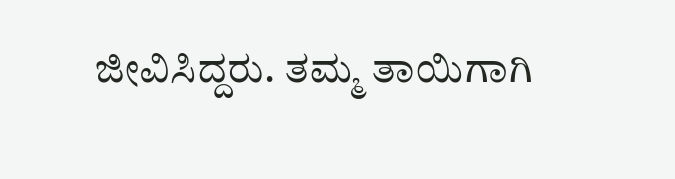ಜೀವಿಸಿದ್ದರು. ತಮ್ಮ ತಾಯಿಗಾಗಿ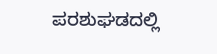ಪರಶುಘಡದಲ್ಲಿ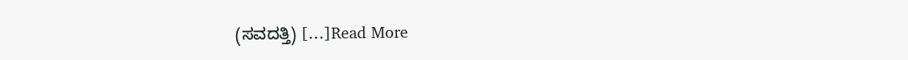(ಸವದತ್ತಿ) […]Read More